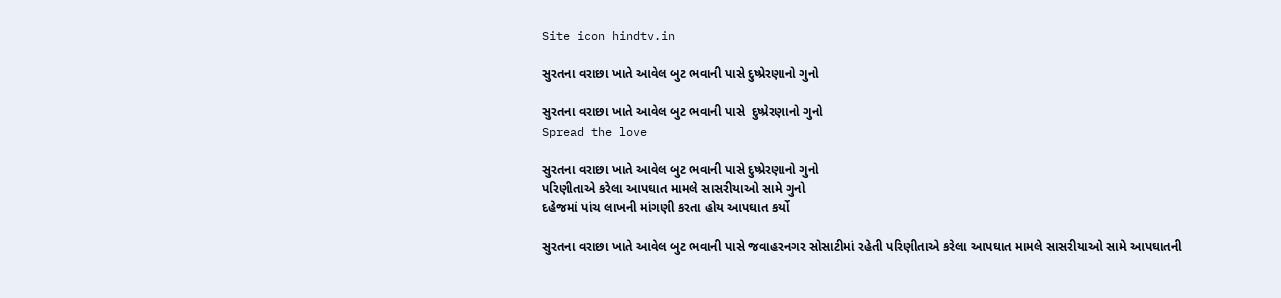Site icon hindtv.in

સુરતના વરાછા ખાતે આવેલ બુટ ભવાની પાસે દુષ્પ્રેરણાનો ગુનો

સુરતના વરાછા ખાતે આવેલ બુટ ભવાની પાસે  દુષ્પ્રેરણાનો ગુનો
Spread the love

સુરતના વરાછા ખાતે આવેલ બુટ ભવાની પાસે દુષ્પ્રેરણાનો ગુનો
પરિણીતાએ કરેલા આપઘાત મામલે સાસરીયાઓ સામે ગુનો
દહેજમાં પાંચ લાખની માંગણી કરતા હોય આપઘાત કર્યો

સુરતના વરાછા ખાતે આવેલ બુટ ભવાની પાસે જવાહરનગર સોસાટીમાં રહેતી પરિણીતાએ કરેલા આપઘાત મામલે સાસરીયાઓ સામે આપઘાતની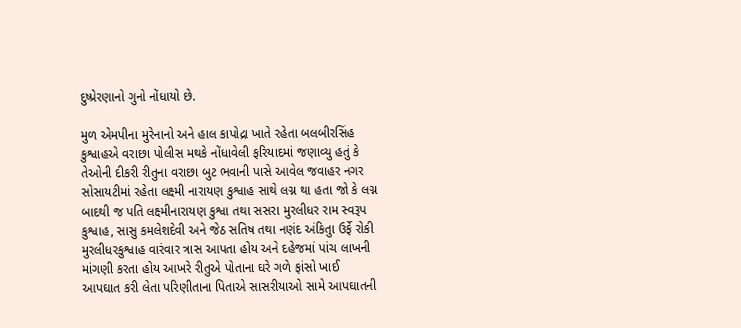દુષ્પ્રેરણાનો ગુનો નોંધાયો છે.

મુળ એમપીના મુરેનાનો અને હાલ કાપોદ્રા ખાતે રહેતા બલબીરસિંહ કુશ્વાહએ વરાછા પોલીસ મથકે નોંધાવેલી ફરિયાદમાં જણાવ્યુ હતું કે તેઓની દીકરી રીતુના વરાછા બુટ ભવાની પાસે આવેલ જવાહર નગર સોસાયટીમાં રહેતા લક્ષ્મી નારાયણ કુશ્વાહ સાથે લગ્ન થા હતા જો કે લગ્ન બાદથી જ પતિ લક્ષ્મીનારાયણ કુશ્વા તથા સસરા મુરલીધર રામ સ્વરૂપ કુશ્વાહ, સાસુ કમલેશદેવી અને જેઠ સતિષ તથા નણંદ અંકિતુા ઉર્ફે રોકી મુરલીધરકુશ્વાહ વારંવાર ત્રાસ આપતા હોય અને દહેજમાં પાંચ લાખની માંગણી કરતા હોય આખરે રીતુએ પોતાના ઘરે ગળે ફાંસો ખાઈ આપઘાત કરી લેતા પરિણીતાના પિતાએ સાસરીયાઓ સામે આપઘાતની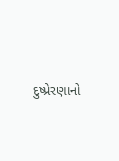દુષ્પ્રેરણાનો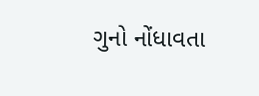ગુનો નોંધાવતા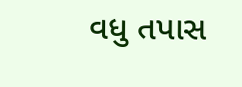વધુ તપાસ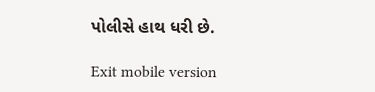પોલીસે હાથ ધરી છે.

Exit mobile version